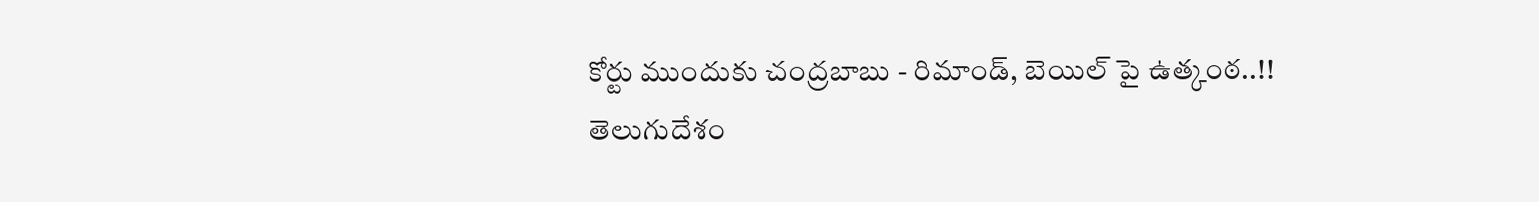కోర్టు ముందుకు చంద్రబాబు - రిమాండ్, బెయిల్ పై ఉత్కంఠ..!!
తెలుగుదేశం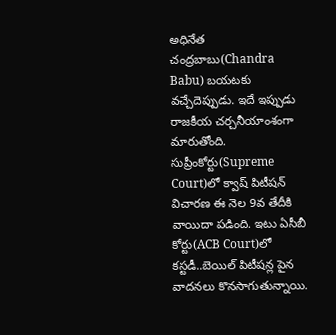అధినేత చంద్రబాబు(Chandra Babu) బయటకు వచ్చేదెప్పుడు. ఇదే ఇప్పుడు రాజకీయ చర్చనీయాంశంగా మారుతోంది. సుప్రీంకోర్టు(Supreme Court)లో క్వాష్ పిటీషన్ విచారణ ఈ నెల 9వ తేదీకి వాయిదా పడింది. ఇటు ఏసీబీ కోర్టు(ACB Court)లో కస్టడీ..బెయిల్ పిటీషన్ల పైన వాదనలు కొనసాగుతున్నాయి.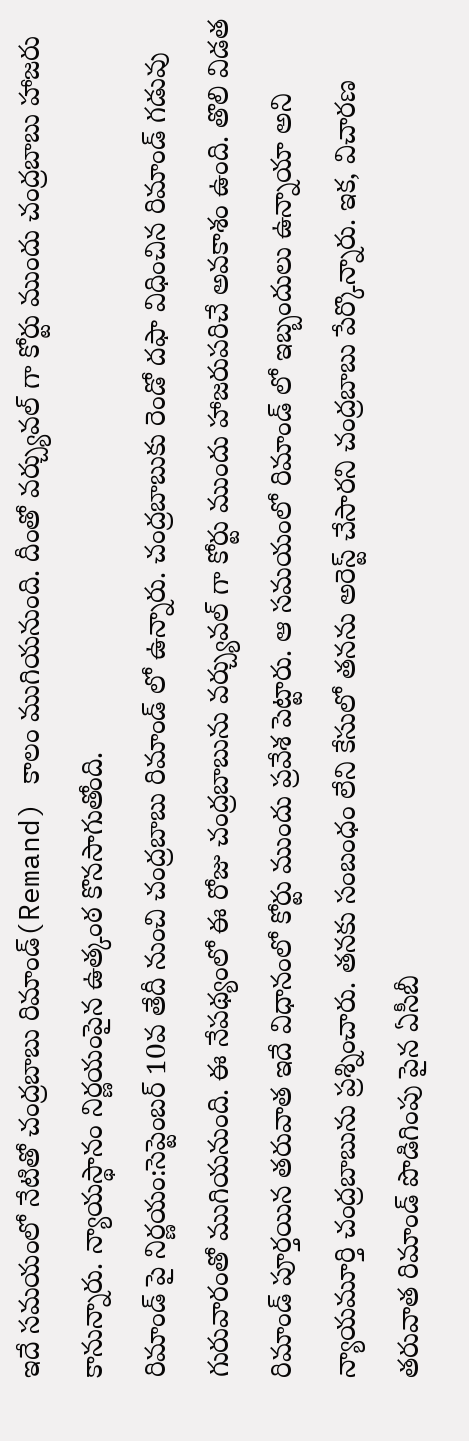ఇదే సమయంలో నేటితో చంద్రబాబు రిమాండ్(Remand) కాలం ముగియనుంది. దీంతో వర్చ్యువల్ గా కోర్టు ముందు చంద్రబాబు హాజరు కానున్నారు. న్యాయస్థానం నిర్ణయంపైన ఉత్కంఠ కొనసాగుతోంది.
రిమాండ్ పై నిర్ణయం:సెప్టెంబర్ 10వ తేదీ నుంచి చంద్రబాబు రిమాండ్ లో ఉన్నారు. చంద్రబాబుకు రెండో దఫా విధించిన రిమాండ్ గడువు గురువారంతో ముగియనుంది. ఈ నేపథ్యంలో ఈ రోజు చంద్రబాబును వర్చ్యువల్ గా కోర్టు ముందు హాజరుపరిచే అవకాశం ఉంది. తొలి విడత రిమాండ్ పూర్తయిన తరువాత ఇదే విధానంలో కోర్టు ముందు ప్రవేశ పెట్టారు. ఆ సమయంలో రిమాండ్ లో ఇబ్బందులు ఉన్నాయా అని న్యాయమూర్తి చంద్రబాబును ప్రశ్నించారు. తనకు సంబంధం లేని కేసులో తనను అరెస్ట్ చేసారని చంద్రబాబు పేర్కొన్నారు. ఇక, విచారణ తరువాత రిమాండ్ పొడిగింపు పైన ఏసీబీ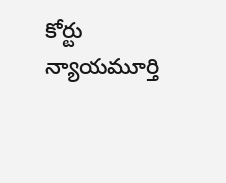కోర్టు న్యాయమూర్తి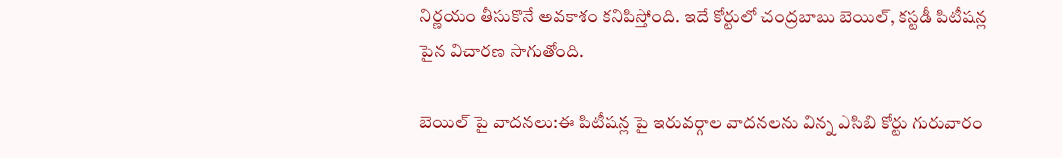నిర్ణయం తీసుకొనే అవకాశం కనిపిస్తోంది. ఇదే కోర్టులో చంద్రబాబు బెయిల్, కస్టడీ పిటీషన్ల పైన విచారణ సాగుతోంది.

బెయిల్ పై వాదనలు:ఈ పిటీషన్ల పై ఇరువర్గాల వాదనలను విన్న ఎసిబి కోర్టు గురువారం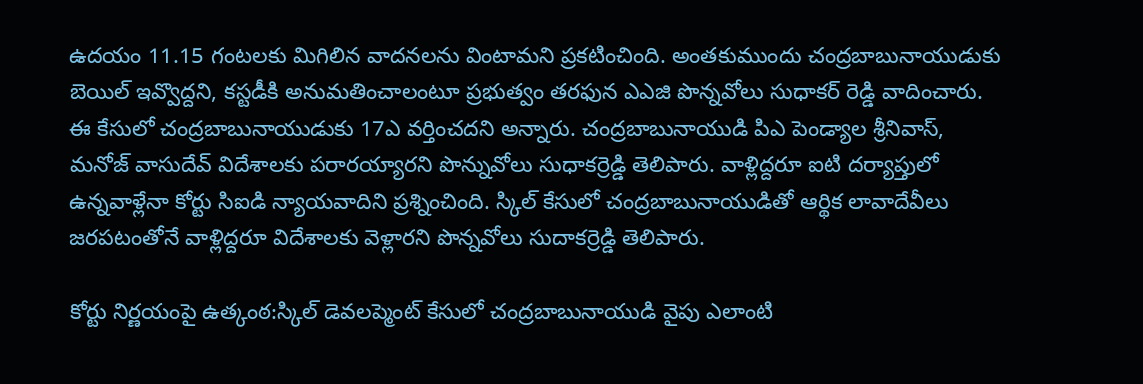ఉదయం 11.15 గంటలకు మిగిలిన వాదనలను వింటామని ప్రకటించింది. అంతకుముందు చంద్రబాబునాయుడుకు బెయిల్ ఇవ్వొద్దని, కస్టడీకి అనుమతించాలంటూ ప్రభుత్వం తరఫున ఎఎజి పొన్నవోలు సుధాకర్ రెడ్డి వాదించారు. ఈ కేసులో చంద్రబాబునాయుడుకు 17ఎ వర్తించదని అన్నారు. చంద్రబాబునాయుడి పిఎ పెండ్యాల శ్రీనివాస్, మనోజ్ వాసుదేవ్ విదేశాలకు పరారయ్యారని పొన్నువోలు సుధాకర్రెడ్డి తెలిపారు. వాళ్లిద్దరూ ఐటి దర్యాప్తులో ఉన్నవాళ్లేనా కోర్టు సిఐడి న్యాయవాదిని ప్రశ్నించింది. స్కిల్ కేసులో చంద్రబాబునాయుడితో ఆర్థిక లావాదేవీలు జరపటంతోనే వాళ్లిద్దరూ విదేశాలకు వెళ్లారని పొన్నవోలు సుదాకర్రెడ్డి తెలిపారు.

కోర్టు నిర్ణయంపై ఉత్కంఠ:స్కిల్ డెవలప్మెంట్ కేసులో చంద్రబాబునాయుడి వైపు ఎలాంటి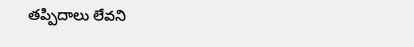తప్పిదాలు లేవని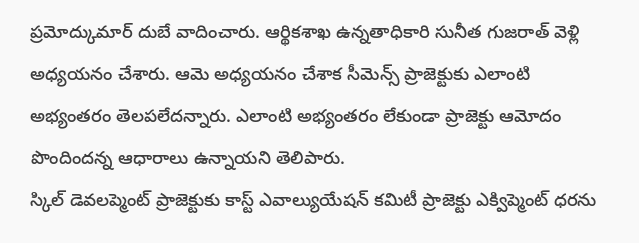ప్రమోద్కుమార్ దుబే వాదించారు. ఆర్థికశాఖ ఉన్నతాధికారి సునీత గుజరాత్ వెళ్లి అధ్యయనం చేశారు. ఆమె అధ్యయనం చేశాక సీమెన్స్ ప్రాజెక్టుకు ఎలాంటి అభ్యంతరం తెలపలేదన్నారు. ఎలాంటి అభ్యంతరం లేకుండా ప్రాజెక్టు ఆమోదం పొందిందన్న ఆధారాలు ఉన్నాయని తెలిపారు.
స్కిల్ డెవలప్మెంట్ ప్రాజెక్టుకు కాస్ట్ ఎవాల్యుయేషన్ కమిటీ ప్రాజెక్టు ఎక్విప్మెంట్ ధరను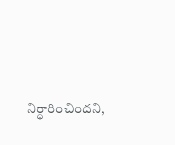నిర్ధారించిందని,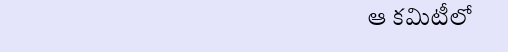ఆ కమిటీలో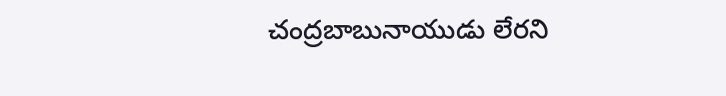చంద్రబాబునాయుడు లేరని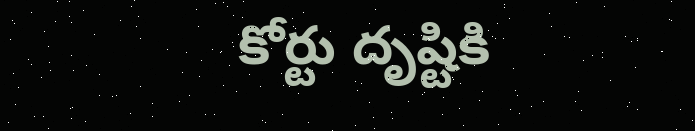కోర్టు దృష్టికి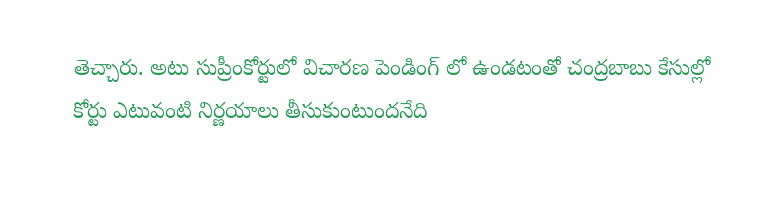తెచ్చారు. అటు సుప్రీంకోర్టులో విచారణ పెండింగ్ లో ఉండటంతో చంద్రబాబు కేసుల్లో కోర్టు ఎటువంటి నిర్ణయాలు తీసుకుంటుందనేది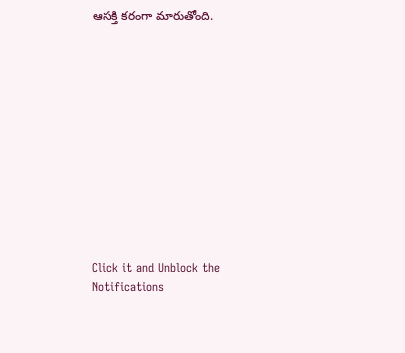ఆసక్తి కరంగా మారుతోంది.












Click it and Unblock the Notifications